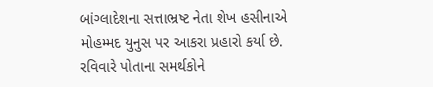બાંગ્લાદેશના સત્તાભ્રષ્ટ નેતા શેખ હસીનાએ મોહમ્મદ યુનુસ પર આકરા પ્રહારો કર્યા છે. રવિવારે પોતાના સમર્થકોને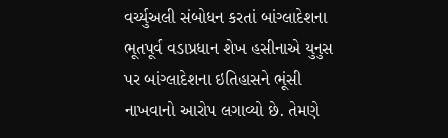વર્ચ્યુઅલી સંબોધન કરતાં બાંગ્લાદેશના ભૂતપૂર્વ વડાપ્રધાન શેખ હસીનાએ યુનુસ પર બાંગ્લાદેશના ઇતિહાસને ભૂંસી નાખવાનો આરોપ લગાવ્યો છે. તેમણે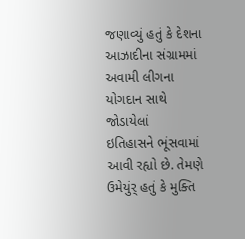જણાવ્યું હતું કે દેશના આઝાદીના સંગ્રામમાં અવામી લીગના યોગદાન સાથે જોડાયેલાં
ઇતિહાસને ભૂંસવામાં આવી રહ્યો છે. તેમણે ઉમેયુંર્ હતું કે મુક્તિ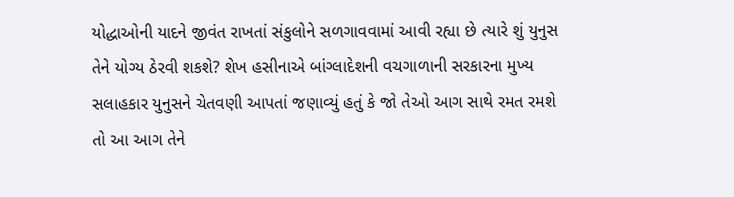યોદ્ધાઓની યાદને જીવંત રાખતાં સંકુલોને સળગાવવામાં આવી રહ્યા છે ત્યારે શું યુનુસ તેને યોગ્ય ઠેરવી શકશે? શેખ હસીનાએ બાંગ્લાદેશની વચગાળાની સરકારના મુખ્ય સલાહકાર યુનુસને ચેતવણી આપતાં જણાવ્યું હતું કે જો તેઓ આગ સાથે રમત રમશે તો આ આગ તેને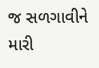જ સળગાવીને મારી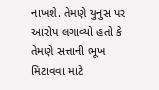નાખશે. તેમણે યુનુસ પર આરોપ લગાવ્યો હતો કે તેમણે સત્તાની ભૂખ મિટાવવા માટે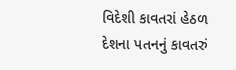વિદેશી કાવતરાં હેઠળ દેશના પતનનું કાવતરું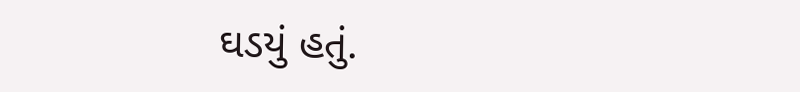ઘડયું હતું.